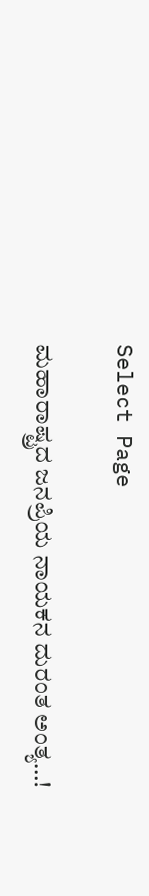Select Page

ಮಹಾರಾಷ್ಟ್ರದ ಜನಪ್ರಿಯ ನಾಯಕನ ದುರಂತ ಅಂತ್ಯ…!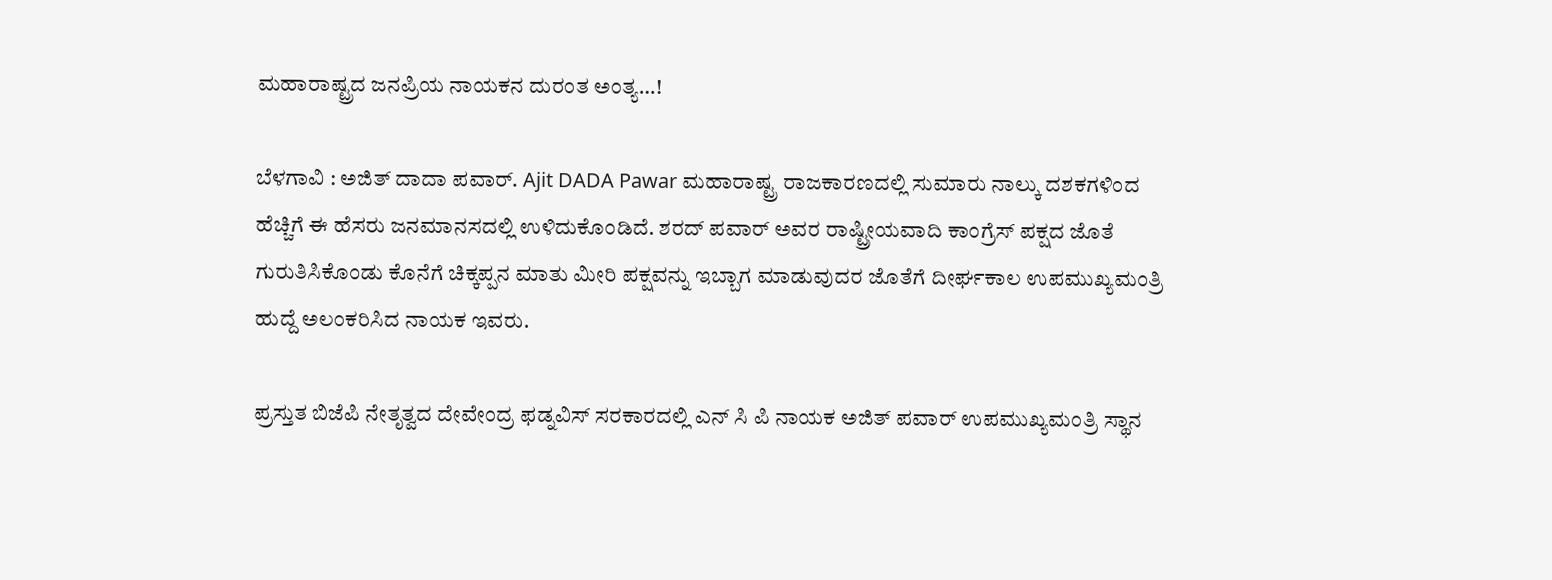ಮಹಾರಾಷ್ಟ್ರದ ಜನಪ್ರಿಯ ನಾಯಕನ ದುರಂತ ಅಂತ್ಯ…!

ಬೆಳಗಾವಿ : ಅಜಿತ್ ದಾದಾ ಪವಾರ್. Ajit DADA Pawar ಮಹಾರಾಷ್ಟ್ರ ರಾಜಕಾರಣದಲ್ಲಿ ಸುಮಾರು ನಾಲ್ಕು ದಶಕಗಳಿಂದ ಹೆಚ್ಚಿಗೆ ಈ ಹೆಸರು ಜನಮಾನಸದಲ್ಲಿ ಉಳಿದುಕೊಂಡಿದೆ. ಶರದ್ ಪವಾರ್ ಅವರ ರಾಷ್ಟ್ರೀಯವಾದಿ ಕಾಂಗ್ರೆಸ್ ಪಕ್ಷದ ಜೊತೆ ಗುರುತಿಸಿಕೊಂಡು ಕೊನೆಗೆ ಚಿಕ್ಕಪ್ಪನ ಮಾತು ಮೀರಿ ಪಕ್ಷವನ್ನು ಇಬ್ಬಾಗ ಮಾಡುವುದರ ಜೊತೆಗೆ ದೀರ್ಘಕಾಲ ಉಪಮುಖ್ಯಮಂತ್ರಿ ಹುದ್ದೆ ಅಲಂಕರಿಸಿದ ‌ನಾಯಕ ಇವರು.

ಪ್ರಸ್ತುತ ಬಿಜೆಪಿ ನೇತೃತ್ವದ ದೇವೇಂದ್ರ ಫಡ್ನವಿಸ್ ಸರಕಾರದಲ್ಲಿ ಎನ್ ಸಿ ಪಿ ನಾಯಕ ಅಜಿತ್ ಪವಾರ್ ಉಪಮುಖ್ಯಮಂತ್ರಿ ಸ್ಥಾನ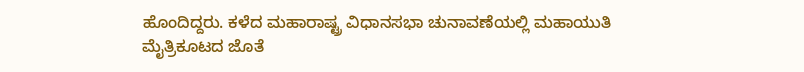ಹೊಂದಿದ್ದರು. ಕಳೆದ ಮಹಾರಾಷ್ಟ್ರ ವಿಧಾನಸಭಾ ಚುನಾವಣೆಯಲ್ಲಿ ಮಹಾಯುತಿ ಮೈತ್ರಿಕೂಟದ ಜೊತೆ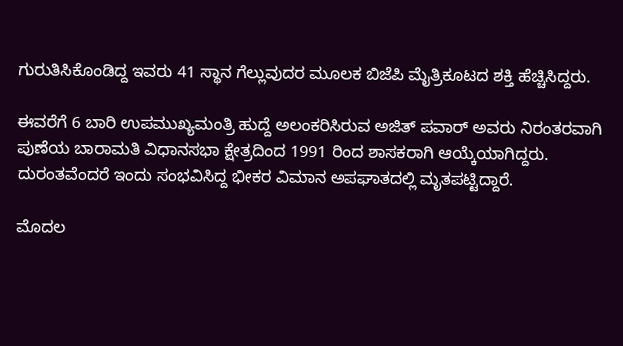ಗುರುತಿಸಿಕೊಂಡಿದ್ದ ಇವರು 41 ಸ್ಥಾನ ಗೆಲ್ಲುವುದರ ಮೂಲಕ ಬಿಜೆಪಿ ಮೈತ್ರಿಕೂಟದ ಶಕ್ತಿ ಹೆಚ್ಚಿಸಿದ್ದರು.

ಈವರೆಗೆ 6 ಬಾರಿ ಉಪಮುಖ್ಯಮಂತ್ರಿ ಹುದ್ದೆ ಅಲಂಕರಿಸಿರುವ ಅಜಿತ್ ಪವಾರ್ ಅವರು ನಿರಂತರವಾಗಿ ಪುಣೆಯ ಬಾರಾಮತಿ ವಿಧಾನಸಭಾ ಕ್ಷೇತ್ರದಿಂದ 1991 ರಿಂದ ಶಾಸಕರಾಗಿ ಆಯ್ಕೆಯಾಗಿದ್ದರು. ದುರಂತವೆಂದರೆ ಇಂದು‌ ಸಂಭವಿಸಿದ್ದ ಭೀಕರ ವಿಮಾನ ಅಪಘಾತದಲ್ಲಿ ಮೃತಪಟ್ಟಿದ್ದಾರೆ.

ಮೊದಲ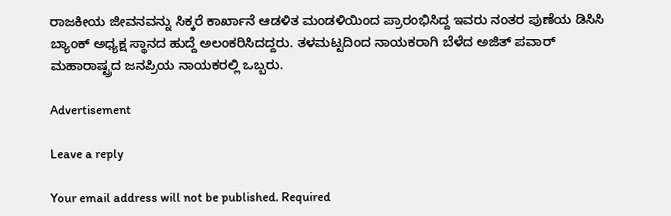ರಾಜಕೀಯ ಜೀವನವನ್ನು ಸಿಕ್ಕರೆ ಕಾರ್ಖಾನೆ ಆಡಳಿತ ಮಂಡಳಿಯಿಂದ ಪ್ರಾರಂಭಿಸಿದ್ದ ಇವರು ನಂತರ ಪುಣೆಯ ಡಿಸಿಸಿ ಬ್ಯಾಂಕ್ ಅಧ್ಯಕ್ಷ ಸ್ಥಾನದ ಹುದ್ದೆ ಅಲಂಕರಿಸಿದದ್ದರು. ತಳಮಟ್ಟದಿಂದ ನಾಯಕರಾಗಿ ಬೆಳೆದ ಅಜಿತ್ ಪವಾರ್ ಮಹಾರಾಷ್ಟ್ರದ ಜನಪ್ರಿಯ ನಾಯಕರಲ್ಲಿ ಒಬ್ಬರು.

Advertisement

Leave a reply

Your email address will not be published. Required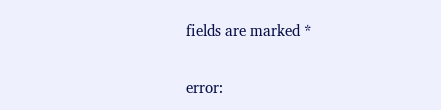fields are marked *

error: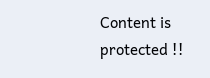Content is protected !!